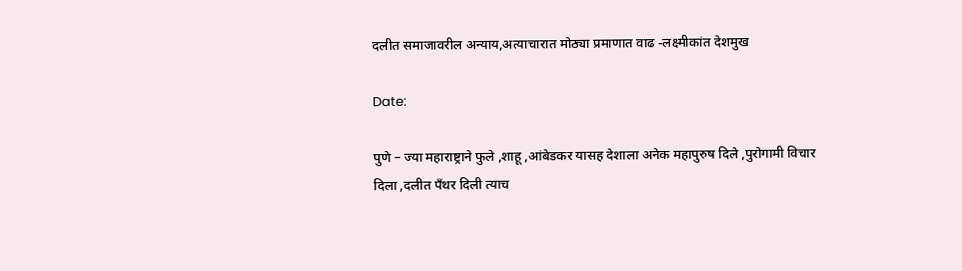दलीत समाजावरील अन्याय,अत्याचारात मोठ्या प्रमाणात वाढ -लक्ष्मीकांत देशमुख

Date:

पुणे – ज्या महाराष्ट्राने फुले ,शाहू ,आंबेडकर यासह देशाला अनेक महापुरुष दिले ,पुरोगामी विचार दिला ,दलीत पँथर दिली त्याच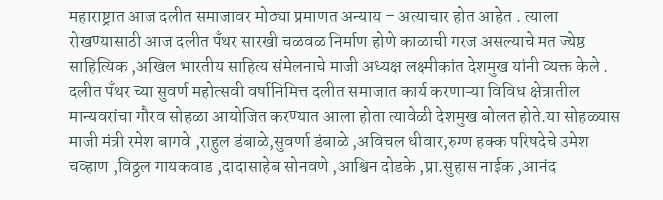महाराष्ट्रात आज दलीत समाजावर मोठ्या प्रमाणत अन्याय – अत्याचार होत आहेत . त्याला रोखण्यासाठी आज दलीत पँथर सारखी चळवळ निर्माण होणे काळाची गरज असल्याचे मत ज्येष्ठ साहित्यिक ,अखिल भारतीय साहित्य संमेलनाचे माजी अध्यक्ष लक्ष्मीकांत देशमुख यांनी व्यक्त केले . दलीत पँथर च्या सुवर्ण महोत्सवी वर्षानिमित्त दलीत समाजात कार्य करणाऱ्या विविध क्षेत्रातील मान्यवरांचा गौरव सोहळा आयोजित करण्यात आला होता त्यावेळी देशमुख बोलत होते.या सोहळ्यास माजी मंत्री रमेश बागवे ,राहुल डंबाळे,सुवर्णा डंबाळे ,अविचल धीवार,रुग्ण हक्क परिषदेचे उमेश चव्हाण ,विठ्ठल गायकवाड ,दादासाहेब सोनवणे ,आश्विन दोडके ,प्रा.सुहास नाईक ,आनंद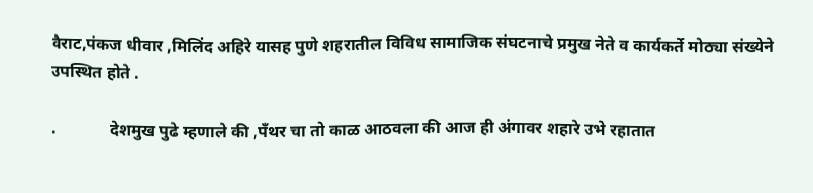वैराट,पंकज धीवार ,मिलिंद अहिरे यासह पुणे शहरातील विविध सामाजिक संघटनाचे प्रमुख नेते व कार्यकर्ते मोठ्या संख्येने उपस्थित होते .

.             देशमुख पुढे म्हणाले की ,पँथर चा तो काळ आठवला की आज ही अंगावर शहारे उभे रहातात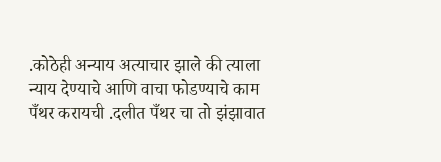.कोठेही अन्याय अत्याचार झाले की त्याला न्याय देण्याचे आणि वाचा फोडण्याचे काम पँथर करायची .दलीत पँथर चा तो झंझावात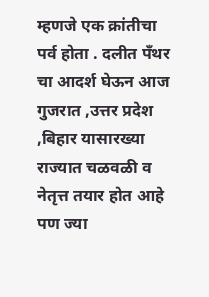म्हणजे एक क्रांतीचा पर्व होता . दलीत पँथर चा आदर्श घेऊन आज गुजरात ,उत्तर प्रदेश ,बिहार यासारख्या राज्यात चळवळी व नेतृत्त तयार होत आहे पण ज्या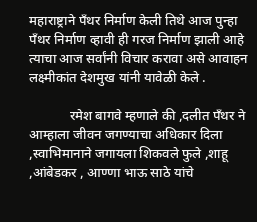महाराष्ट्राने पँथर निर्माण केली तिथे आज पुन्हा पँथर निर्माण व्हावी ही गरज निर्माण झाली आहे त्याचा आज सर्वांनी विचार करावा असे आवाहन लक्ष्मीकांत देशमुख यांनी यावेळी केले .

            रमेश बागवे म्हणाले की ,दलीत पँथर ने आम्हाला जीवन जगण्याचा अधिकार दिला ,स्वाभिमानाने जगायला शिकवले फुले ,शाहू ,आंबेडकर , आण्णा भाऊ साठे यांचे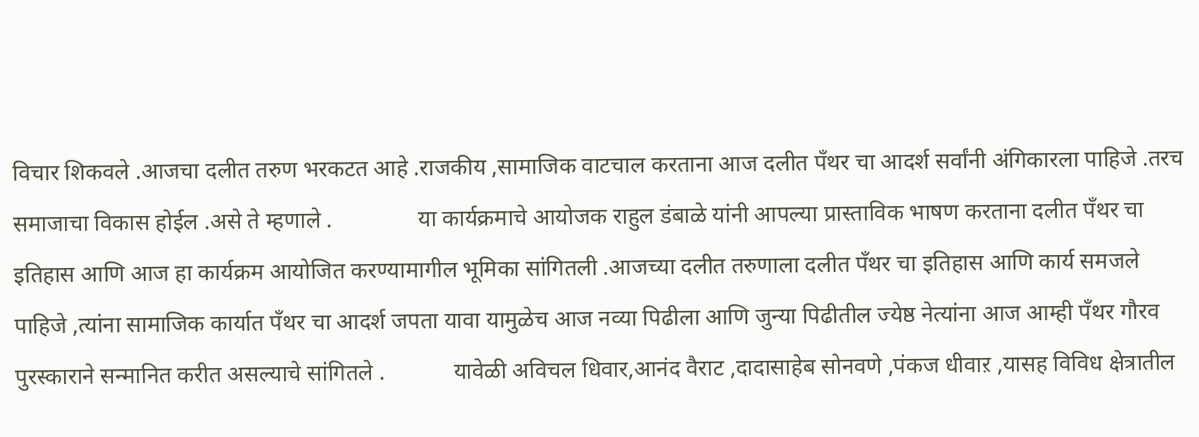विचार शिकवले .आजचा दलीत तरुण भरकटत आहे .राजकीय ,सामाजिक वाटचाल करताना आज दलीत पँथर चा आदर्श सर्वांनी अंगिकारला पाहिजे .तरच समाजाचा विकास होईल .असे ते म्हणाले .               या कार्यक्रमाचे आयोजक राहुल डंबाळे यांनी आपल्या प्रास्ताविक भाषण करताना दलीत पँथर चा इतिहास आणि आज हा कार्यक्रम आयोजित करण्यामागील भूमिका सांगितली .आजच्या दलीत तरुणाला दलीत पँथर चा इतिहास आणि कार्य समजले पाहिजे ,त्यांना सामाजिक कार्यात पँथर चा आदर्श जपता यावा यामुळेच आज नव्या पिढीला आणि जुन्या पिढीतील ज्येष्ठ नेत्यांना आज आम्ही पँथर गौरव पुरस्काराने सन्मानित करीत असल्याचे सांगितले .            यावेळी अविचल धिवार,आनंद वैराट ,दादासाहेब सोनवणे ,पंकज धीवाऱ ,यासह विविध क्षेत्रातील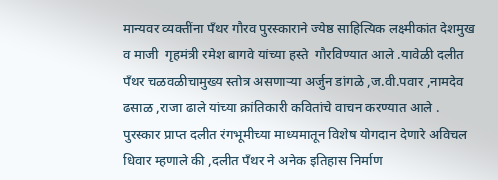मान्यवर व्यक्तींना पँथर गौरव पुरस्काराने ज्येष्ठ साहित्यिक लक्ष्मीकांत देशमुख व माजी  गृहमंत्री रमेश बागवे यांच्या हस्ते  गौरविण्यात आले .यावेळी दलीत पँथर चळवळीचामुख्य स्तोत्र असणाऱ्या अर्जुन डांगळे ,ज.वी.पवार ,नामदेव ढसाळ ,राजा ढाले यांच्या क्रांतिकारी कवितांचे वाचन करण्यात आले .         पुरस्कार प्राप्त दलीत रंगभूमीच्या माध्यमातून विशेष योगदान देणारे अविचल धिवार म्हणाले की ,दलीत पँथर ने अनेक इतिहास निर्माण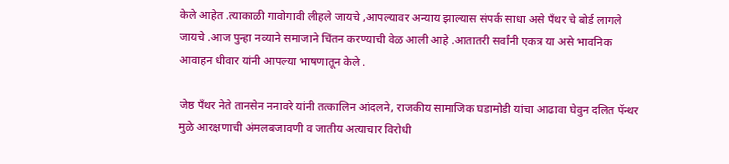केले आहेत .त्याकाळी गावोगावी लीहले जायचे ,आपल्यावर अन्याय झाल्यास संपर्क साधा असे पँथर चे बोर्ड लागले जायचे .आज पुन्हा नव्याने समाजाने चिंतन करण्याची वेळ आली आहे .आतातरी सर्वांनी एकत्र या असे भावनिक आवाहन धीवार यांनी आपल्या भाषणातून केले .

जेष्ठ पॅंथर नेते तानसेन ननावरे यांनी तत्कालिन आंदलने, राजकीय सामाजिक घडामोडी यांचा आढावा घेवुन दलित पॅन्थर मुळे आरक्षणाची अंमलबजावणी व जातीय अत्याचार विरोधी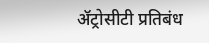ॲट्रोसीटी प्रतिबंध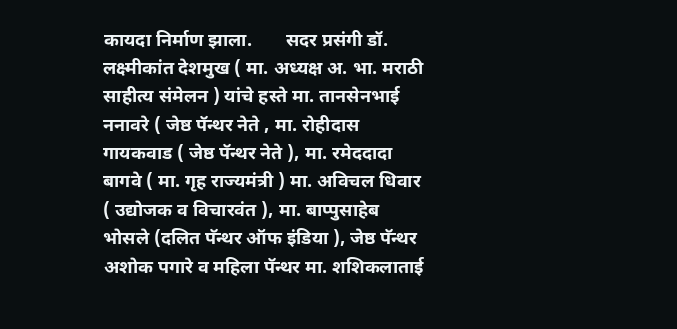कायदा निर्माण झाला.       सदर प्रसंगी डॉ. लक्ष्मीकांत देशमुख ( मा. अध्यक्ष अ. भा. मराठी साहीत्य संमेलन ) यांचे हस्ते मा. तानसेनभाई ननावरे ( जेष्ठ पॅन्थर नेते , मा. रोहीदास गायकवाड ( जेष्ठ पॅन्थर नेते ), मा. रमेददादा बागवे ( मा. गृह राज्यमंत्री ) मा. अविचल धिवार ( उद्योजक व विचारवंत ), मा. बाप्पुसाहेब भोसले (दलित पॅन्थर ऑफ इंडिया ), जेष्ठ पॅन्थर अशोक पगारे व महिला पॅन्थर मा. शशिकलाताई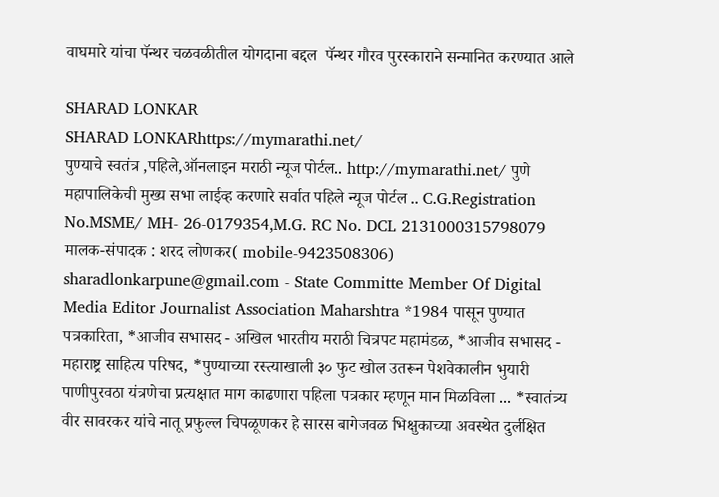वाघमारे यांचा पॅन्थर चळवळीतील योगदाना बद्दल  पॅन्थर गौरव पुरस्काराने सन्मानित करण्यात आले

SHARAD LONKAR
SHARAD LONKARhttps://mymarathi.net/
पुण्याचे स्वतंत्र ,पहिले,ऑनलाइन मराठी न्यूज पोर्टल.. http://mymarathi.net/ पुणे महापालिकेची मुख्य सभा लाईव्ह करणारे सर्वात पहिले न्यूज पोर्टल .. C.G.Registration No.MSME/ MH- 26-0179354,M.G. RC No. DCL 2131000315798079 मालक-संपादक : शरद लोणकर( mobile-9423508306) sharadlonkarpune@gmail.com - State Committe Member Of Digital Media Editor Journalist Association Maharshtra *1984 पासून पुण्यात पत्रकारिता, *आजीव सभासद - अखिल भारतीय मराठी चित्रपट महामंडळ, *आजीव सभासद - महाराष्ट्र साहित्य परिषद, *पुण्याच्या रस्त्याखाली ३० फुट खोल उतरून पेशवेकालीन भुयारी पाणीपुरवठा यंत्रणेचा प्रत्यक्षात माग काढणारा पहिला पत्रकार म्हणून मान मिळविला ... *स्वातंत्र्य वीर सावरकर यांचे नातू प्रफुल्ल चिपळूणकर हे सारस बागेजवळ भिक्षुकाच्या अवस्थेत दुर्लक्षित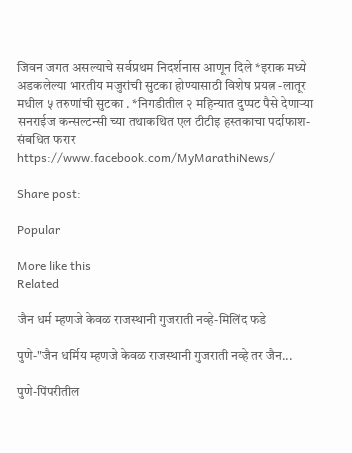जिवन जगत असल्याचे सर्वप्रथम निदर्शनास आणून दिले *इराक मध्ये अडकलेल्या भारतीय मजुरांची सुटका होण्यासाठी विशेष प्रयत्न -लातूर मधील ५ तरुणांची सुटका . *निगडीतील २ महिन्यात दुप्पट पैसे देणाऱ्या सनराईज कन्सल्टन्सी च्या तथाकथित एल टीटीइ हस्तकाचा पर्दाफाश-संबधित फरार https://www.facebook.com/MyMarathiNews/

Share post:

Popular

More like this
Related

जैन धर्म म्हणजे केवळ राजस्थानी गुजराती नव्हे-मिलिंद फडे

पुणे-"जैन धर्मिय म्हणजे केवळ राजस्थानी गुजराती नव्हे तर जैन...

पुणे-पिंपरीतील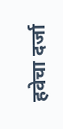हवेचा दर्जा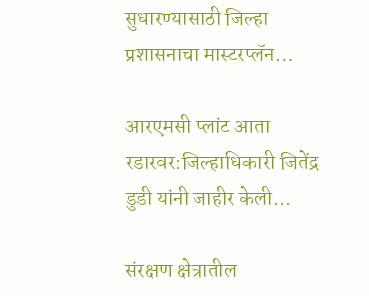सुधारण्यासाठी जिल्हा प्रशासनाचा मास्टरप्लॅन…

आरएमसी प्लांट आता रडारवर:जिल्हाधिकारी जितेंद्र डुडी यांनी जाहीर केली...

संरक्षण क्षेत्रातील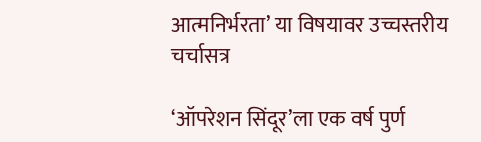आत्मनिर्भरता’ या विषयावर उच्चस्तरीय चर्चासत्र

‘ऑपरेशन सिंदूर’ला एक वर्ष पुर्ण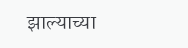झाल्याच्या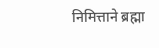निमित्ताने ब्रह्मा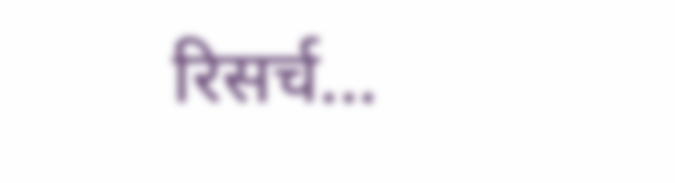रिसर्च...